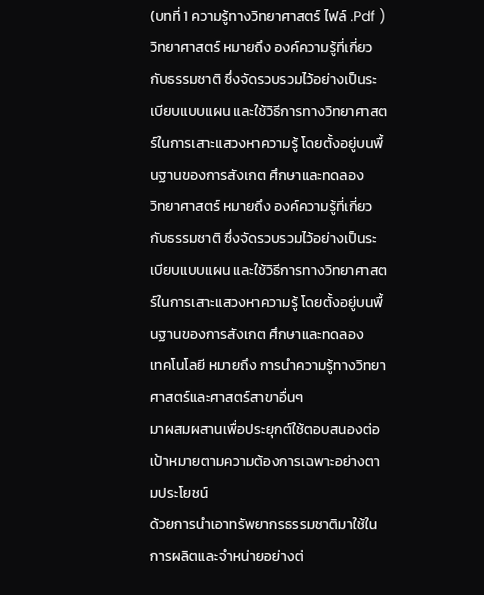(บทที่ 1 ความรู้ทางวิทยาศาสตร์ ไฟล์ .Pdf )
วิทยาศาสตร์ หมายถึง องค์ความรู้ที่เกี่ยวกับธรรมชาติ ซึ่งจัดรวบรวมไว้อย่างเป็นระเบียบแบบแผน และใช้วิธีการทางวิทยาศาสตร์ในการเสาะแสวงหาความรู้ โดยตั้งอยู่บนพื้นฐานของการสังเกต ศึกษาและทดลอง
วิทยาศาสตร์ หมายถึง องค์ความรู้ที่เกี่ยวกับธรรมชาติ ซึ่งจัดรวบรวมไว้อย่างเป็นระเบียบแบบแผน และใช้วิธีการทางวิทยาศาสตร์ในการเสาะแสวงหาความรู้ โดยตั้งอยู่บนพื้นฐานของการสังเกต ศึกษาและทดลอง
เทคโนโลยี หมายถึง การนำความรู้ทางวิทยาศาสตร์และศาสตร์สาขาอื่นๆ
มาผสมผสานเพื่อประยุกต์ใช้ตอบสนองต่อเป้าหมายตามความต้องการเฉพาะอย่างตามประโยชน์
ด้วยการนำเอาทรัพยากรธรรมชาติมาใช้ในการผลิตและจำหน่ายอย่างต่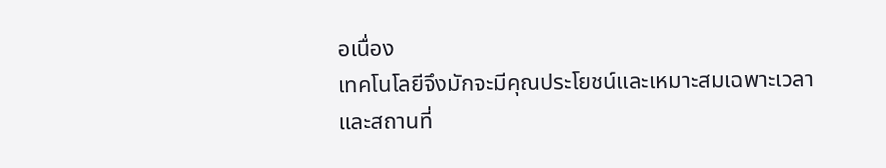อเนื่อง
เทคโนโลยีจึงมักจะมีคุณประโยชน์และเหมาะสมเฉพาะเวลาและสถานที่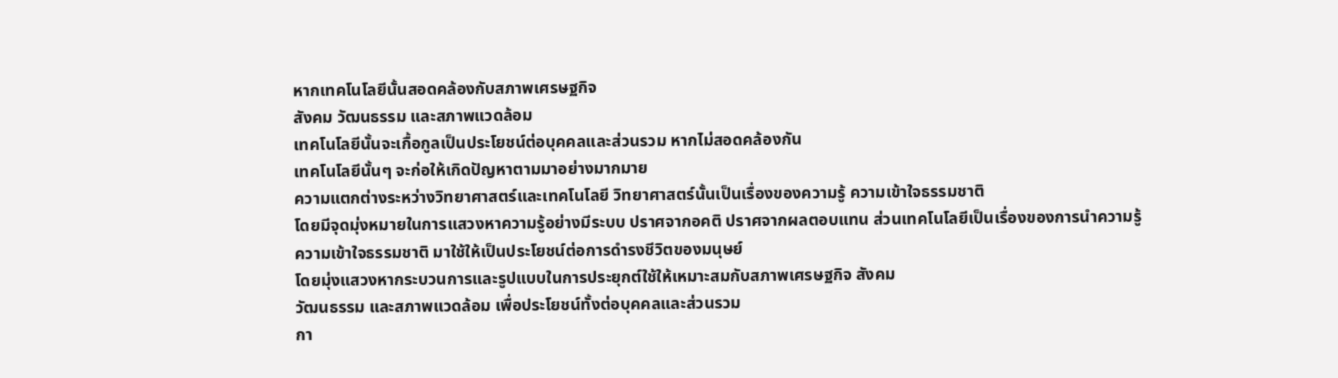หากเทคโนโลยีนั้นสอดคล้องกับสภาพเศรษฐกิจ
สังคม วัฒนธรรม และสภาพแวดล้อม
เทคโนโลยีนั้นจะเกื้อกูลเป็นประโยชน์ต่อบุคคลและส่วนรวม หากไม่สอดคล้องกัน
เทคโนโลยีนั้นๆ จะก่อให้เกิดปัญหาตามมาอย่างมากมาย
ความแตกต่างระหว่างวิทยาศาสตร์และเทคโนโลยี วิทยาศาสตร์นั้นเป็นเรื่องของความรู้ ความเข้าใจธรรมชาติ
โดยมีจุดมุ่งหมายในการแสวงหาความรู้อย่างมีระบบ ปราศจากอคติ ปราศจากผลตอบแทน ส่วนเทคโนโลยีเป็นเรื่องของการนำความรู้
ความเข้าใจธรรมชาติ มาใช้ให้เป็นประโยชน์ต่อการดำรงชีวิตของมนุษย์
โดยมุ่งแสวงหากระบวนการและรูปแบบในการประยุกต์ใช้ให้เหมาะสมกับสภาพเศรษฐกิจ สังคม
วัฒนธรรม และสภาพแวดล้อม เพื่อประโยชน์ทั้งต่อบุคคลและส่วนรวม
กา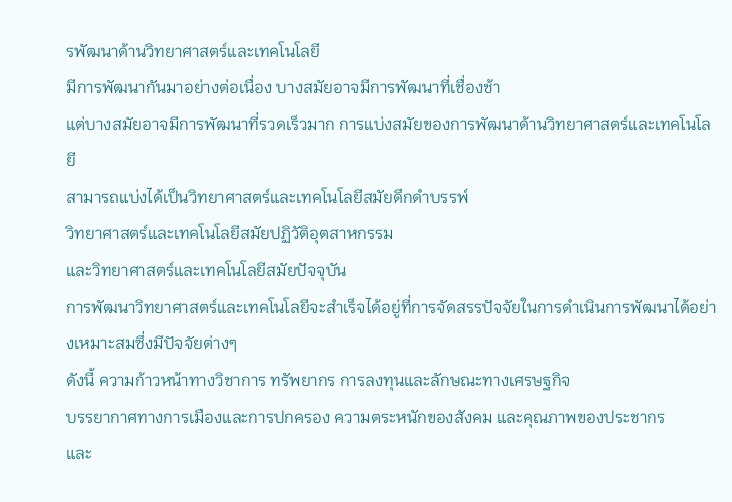รพัฒนาด้านวิทยาศาสตร์และเทคโนโลยี
มีการพัฒนากันมาอย่างต่อเนื่อง บางสมัยอาจมีการพัฒนาที่เชื่องช้า
แต่บางสมัยอาจมีการพัฒนาที่รวดเร็วมาก การแบ่งสมัยของการพัฒนาด้านวิทยาศาสตร์และเทคโนโลยี
สามารถแบ่งได้เป็นวิทยาศาสตร์และเทคโนโลยีสมัยดึกดำบรรพ์
วิทยาศาสตร์และเทคโนโลยีสมัยปฏิวัติอุตสาหกรรม
และวิทยาศาสตร์และเทคโนโลยีสมัยปัจจุบัน
การพัฒนาวิทยาศาสตร์และเทคโนโลยีจะสำเร็จได้อยู่ที่การจัดสรรปัจจัยในการดำเนินการพัฒนาได้อย่างเหมาะสมซึ่งมีปัจจัยต่างๆ
ดังนี้ ความก้าวหน้าทางวิชาการ ทรัพยากร การลงทุนและลักษณะทางเศรษฐกิจ
บรรยากาศทางการเมืองและการปกครอง ความตระหนักของสังคม และคุณภาพของประชากร
และ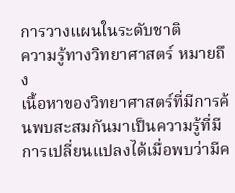การวางแผนในระดับชาติ
ความรู้ทางวิทยาศาสตร์ หมายถึง
เนื้อหาของวิทยาศาสตร์ที่มีการค้นพบสะสมกันมาเป็นความรู้ที่มีการเปลี่ยนแปลงได้เมื่อพบว่ามีค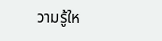วามรู้ให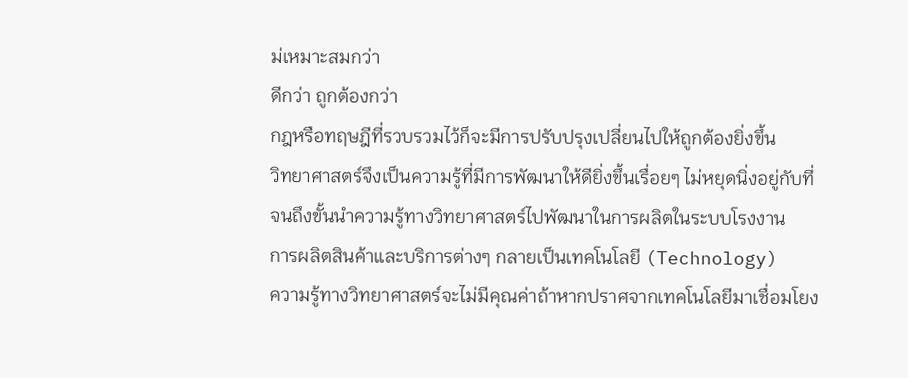ม่เหมาะสมกว่า
ดีกว่า ถูกต้องกว่า
กฎหรือทฤษฎีที่รวบรวมไว้ก็จะมีการปรับปรุงเปลี่ยนไปให้ถูกต้องยิ่งขึ้น
วิทยาศาสตร์จึงเป็นความรู้ที่มีการพัฒนาให้ดียิ่งขึ้นเรื่อยๆ ไม่หยุดนิ่งอยู่กับที่
จนถึงขั้นนำความรู้ทางวิทยาศาสตร์ไปพัฒนาในการผลิตในระบบโรงงาน
การผลิตสินค้าและบริการต่างๆ กลายเป็นเทคโนโลยี (Technology)
ความรู้ทางวิทยาศาสตร์จะไม่มีคุณค่าถ้าหากปราศจากเทคโนโลยีมาเชื่อมโยง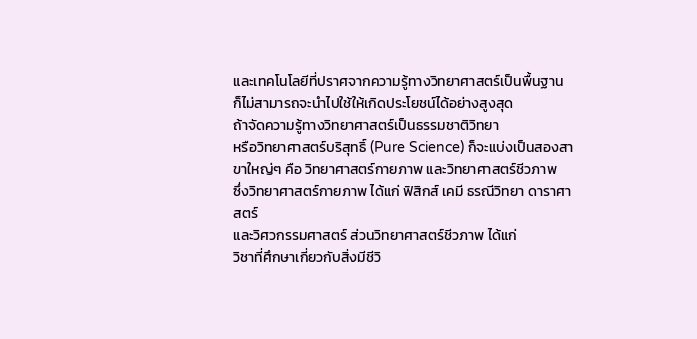และเทคโนโลยีที่ปราศจากความรู้ทางวิทยาศาสตร์เป็นพื้นฐาน
ก็ไม่สามารถจะนำไปใช้ให้เกิดประโยชน์ได้อย่างสูงสุด
ถ้าจัดความรู้ทางวิทยาศาสตร์เป็นธรรมชาติวิทยา
หรือวิทยาศาสตร์บริสุทธิ์ (Pure Science) ก็จะแบ่งเป็นสองสาขาใหญ่ๆ คือ วิทยาศาสตร์กายภาพ และวิทยาศาสตร์ชีวภาพ
ซึ่งวิทยาศาสตร์กายภาพ ได้แก่ ฟิสิกส์ เคมี ธรณีวิทยา ดาราศาสตร์
และวิศวกรรมศาสตร์ ส่วนวิทยาศาสตร์ชีวภาพ ได้แก่
วิชาที่ศึกษาเกี่ยวกับสิ่งมีชีวิ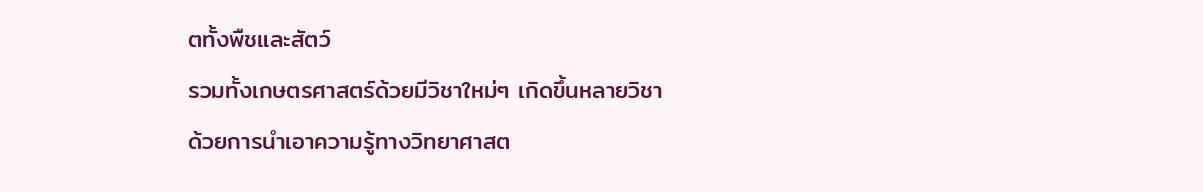ตทั้งพืชและสัตว์
รวมทั้งเกษตรศาสตร์ด้วยมีวิชาใหม่ๆ เกิดขึ้นหลายวิชา
ด้วยการนำเอาความรู้ทางวิทยาศาสต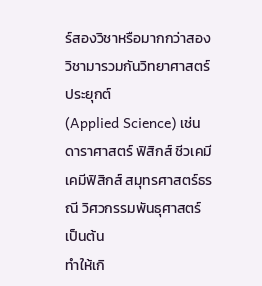ร์สองวิชาหรือมากกว่าสองวิชามารวมกันวิทยาศาสตร์ประยุกต์
(Applied Science) เช่น ดาราศาสตร์ ฟิสิกส์ ชีวเคมี
เคมีฟิสิกส์ สมุทรศาสตร์ธรณี วิศวกรรมพันธุศาสตร์ เป็นต้น
ทำให้เกิ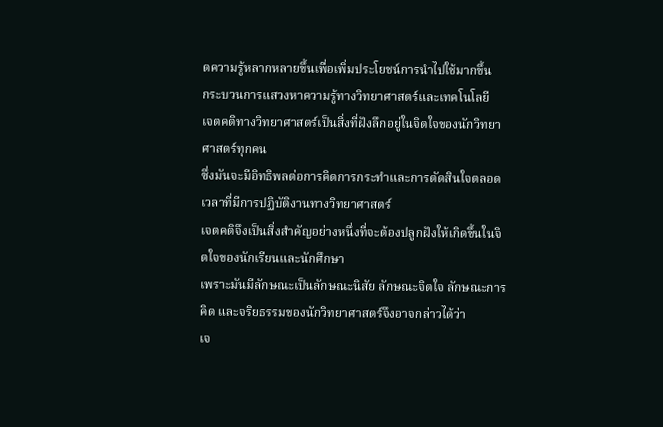ดความรู้หลากหลายขึ้นเพื่อเพิ่มประโยชน์การนำไปใช้มากขึ้น
กระบวนการแสวงหาความรู้ทางวิทยาศาสตร์และเทคโนโลยี
เจตคติทางวิทยาศาสตร์เป็นสิ่งที่ฝังลึกอยู่ในจิตใจของนักวิทยาศาสตร์ทุกคน
ซึ่งมันจะมีอิทธิพลต่อการคิดการกระทำและการตัดสินใจตลอดเวลาที่มีการปฏิบัติงานทางวิทยาศาสตร์
เจตคติจึงเป็นสิ่งสำคัญอย่างหนึ่งที่จะต้องปลูกฝังให้เกิดขึ้นในจิตใจของนักเรียนและนักศึกษา
เพราะมันมีลักษณะเป็นลักษณะนิสัย ลักษณะจิตใจ ลักษณะการคิด และจริยธรรมของนักวิทยาศาสตร์จึงอาจกล่าวได้ว่า
เจ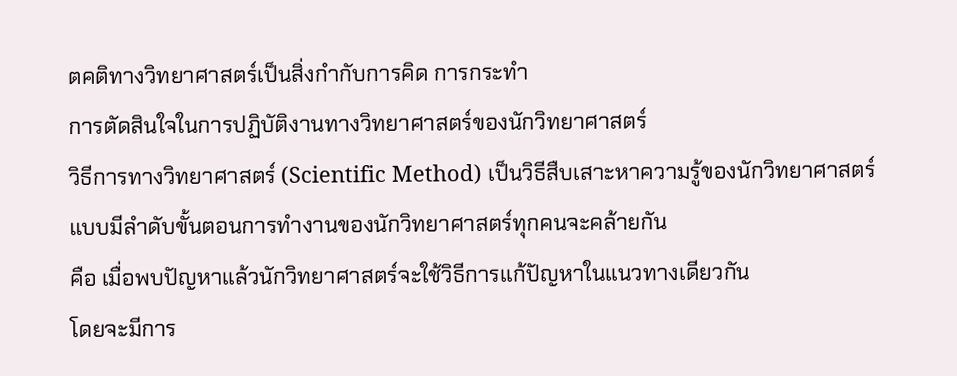ตคติทางวิทยาศาสตร์เป็นสิ่งกำกับการคิด การกระทำ
การตัดสินใจในการปฏิบัติงานทางวิทยาศาสตร์ของนักวิทยาศาสตร์
วิธีการทางวิทยาศาสตร์ (Scientific Method) เป็นวิธีสืบเสาะหาความรู้ของนักวิทยาศาสตร์แบบมีลำดับขั้นตอนการทำงานของนักวิทยาศาสตร์ทุกคนจะคล้ายกัน
คือ เมื่อพบปัญหาแล้วนักวิทยาศาสตร์จะใช้วิธีการแก้ปัญหาในแนวทางเดียวกัน
โดยจะมีการ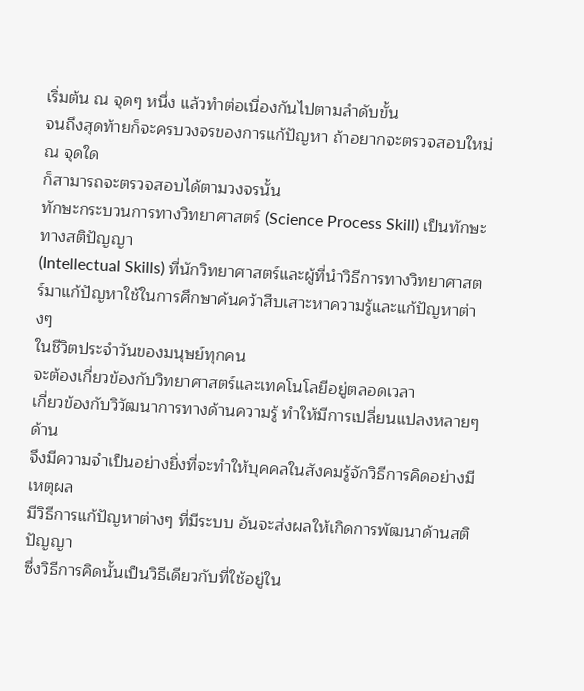เริ่มต้น ณ จุดๆ หนึ่ง แล้วทำต่อเนื่องกันไปตามลำดับขั้น
จนถึงสุดท้ายก็จะครบวงจรของการแก้ปัญหา ถ้าอยากจะตรวจสอบใหม่ ณ จุดใด
ก็สามารถจะตรวจสอบได้ตามวงจรนั้น
ทักษะกระบวนการทางวิทยาศาสตร์ (Science Process Skill) เป็นทักษะทางสติปัญญา
(Intellectual Skills) ที่นักวิทยาศาสตร์และผู้ที่นำวิธีการทางวิทยาศาสตร์มาแก้ปัญหาใช้ในการศึกษาค้นคว้าสืบเสาะหาความรู้และแก้ปัญหาต่างๆ
ในชีวิตประจำวันของมนุษย์ทุกคน
จะต้องเกี่ยวข้องกับวิทยาศาสตร์และเทคโนโลยีอยู่ตลอดเวลา
เกี่ยวข้องกับวิวัฒนาการทางด้านความรู้ ทำให้มีการเปลี่ยนแปลงหลายๆ ด้าน
จึงมีความจำเป็นอย่างยิ่งที่จะทำให้บุคคลในสังคมรู้จักวิธีการคิดอย่างมีเหตุผล
มีวิธีการแก้ปัญหาต่างๆ ที่มีระบบ อันจะส่งผลให้เกิดการพัฒนาด้านสติปัญญา
ซึ่งวิธีการคิดนั้นเป็นวิธีเดียวกับที่ใช้อยู่ใน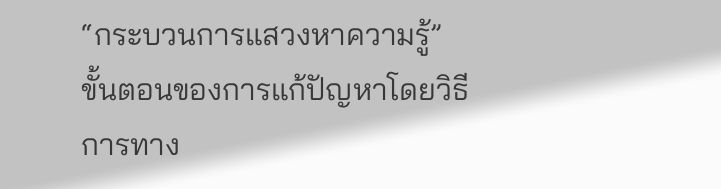“กระบวนการแสวงหาความรู้”
ขั้นตอนของการแก้ปัญหาโดยวิธีการทาง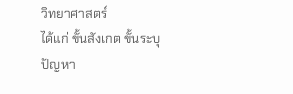วิทยาศาสตร์
ได้แก่ ขั้นสังเกต ขั้นระบุปัญหา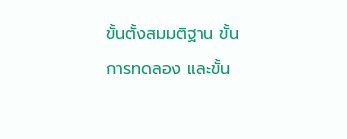ขั้นตั้งสมมติฐาน ขั้นการทดลอง และขั้น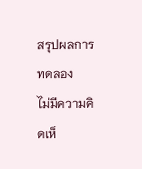สรุปผลการทดลอง
ไม่มีความคิดเห็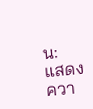น:
แสดงควา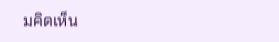มคิดเห็น